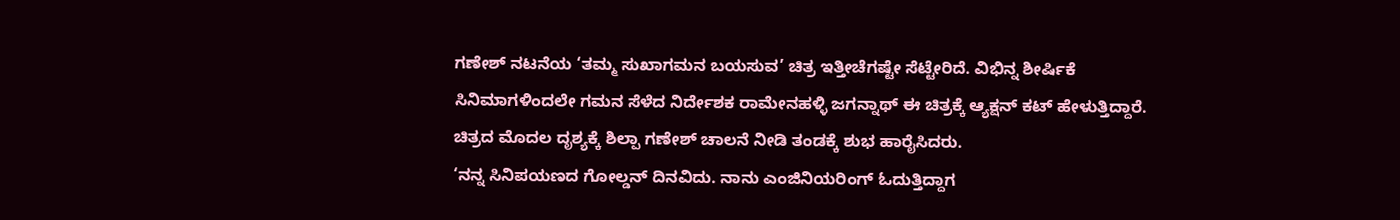ಗಣೇಶ್ ನಟನೆಯ ‘ತಮ್ಮ ಸುಖಾಗಮನ ಬಯಸುವ’ ಚಿತ್ರ ಇತ್ತೀಚೆಗಷ್ಟೇ ಸೆಟ್ಟೇರಿದೆ. ವಿಭಿನ್ನ ಶೀರ್ಷಿಕೆ ಸಿನಿಮಾಗಳಿಂದಲೇ ಗಮನ ಸೆಳೆದ ನಿರ್ದೇಶಕ ರಾಮೇನಹಳ್ಳಿ ಜಗನ್ನಾಥ್ ಈ ಚಿತ್ರಕ್ಕೆ ಆ್ಯಕ್ಷನ್ ಕಟ್ ಹೇಳುತ್ತಿದ್ದಾರೆ. ಚಿತ್ರದ ಮೊದಲ ದೃಶ್ಯಕ್ಕೆ ಶಿಲ್ಪಾ ಗಣೇಶ್ ಚಾಲನೆ ನೀಡಿ ತಂಡಕ್ಕೆ ಶುಭ ಹಾರೈಸಿದರು.
‘ನನ್ನ ಸಿನಿಪಯಣದ ಗೋಲ್ಡನ್ ದಿನವಿದು. ನಾನು ಎಂಜಿನಿಯರಿಂಗ್ ಓದುತ್ತಿದ್ದಾಗ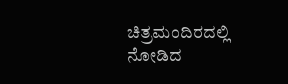ಚಿತ್ರಮಂದಿರದಲ್ಲಿ ನೋಡಿದ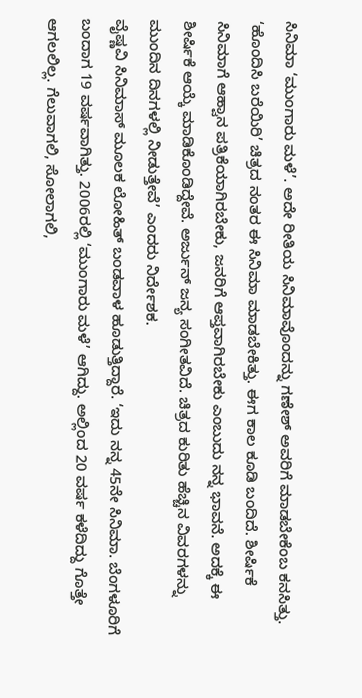ಸಿನಿಮಾ ‘ಮುಂಗಾರು ಮಳೆ’. ಅದೇ ರೀತಿಯ ಸಿನಿಮಾವೊಂದನ್ನು ಗಣೇಶ್ ಅವರಿಗೆ ಮಾಡಬೇಕೆಂಬ ಕನಸಿತ್ತು. ‘ಹೊಂದಿಸಿ ಬರೆಯಿರಿ’ ಚಿತ್ರದ ನಂತರ ಈ ಸಿನಿಮಾ ಮಾಡಬೇಕಿತ್ತು. ಈಗ ಕಾಲ ಕೂಡಿ ಬಂದಿದೆ. ಶೀರ್ಷಿಕೆ ಸಿನಿಮಾಗೆ ಆಹ್ವಾನ ಪತ್ರಿಕೆಯಾಗಿರಬೇಕು, ಜನರಿಗೆ ಆಪ್ತವಾಗಿರಬೇಕು ಎಂಬುದು ನನ್ನ ಭಾವನೆ. ಅದಕ್ಕೆ ಈ ಶೀರ್ಷಿಕೆ ಆಯ್ಕೆ ಮಾಡಿಕೊಂಡಿದ್ದೇವೆ. ಅರ್ಜುನ್ ಜನ್ಯ ಸಂಗೀತವಿದೆ. ಚಿತ್ರದ ಕುರಿತು ಹೆಚ್ಚಿನ ವಿವರಗಳನ್ನು ಮುಂದಿನ ದಿನಗಳಲ್ಲಿ ನೀಡುತ್ತೇವೆ’ ಎಂದರು ನಿರ್ದೇಶಕ.
ವೈಷ್ಣವಿ ಸಿನಿಮಾಸ್ ಮೂಲಕ ಲೋಹಿತ್ ಬಂಡವಾಳ ಹೂಡುತ್ತಿದ್ದಾರೆ. ‘ಇದು ನನ್ನ 45ನೇ ಸಿನಿಮಾ. ಬೆಂಗಳೂರಿಗೆ ಬಂದಾಗ 19 ವರ್ಷವಾಗಿತ್ತು. 2006ರಲ್ಲಿ ‘ಮುಂಗಾರು ಮಳೆ’ ಆಗಿದ್ದು. ಅಲ್ಲಿಂದ 20 ವರ್ಷ ಕಳೆದಿದ್ದು ಗೊತ್ತೇ ಆಗಲಲಿಲ್ಲ. ಗೆಲುವಾಗಲಿ, ಸೋಲಾಗಲಿ,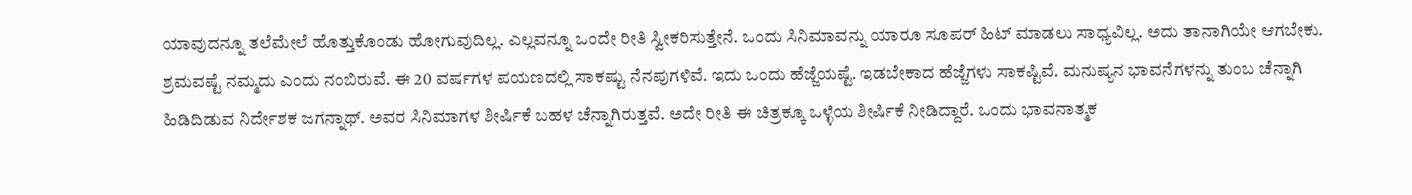ಯಾವುದನ್ನೂ ತಲೆಮೇಲೆ ಹೊತ್ತುಕೊಂಡು ಹೋಗುವುದಿಲ್ಲ. ಎಲ್ಲವನ್ನೂ ಒಂದೇ ರೀತಿ ಸ್ವೀಕರಿಸುತ್ತೇನೆ. ಒಂದು ಸಿನಿಮಾವನ್ನು ಯಾರೂ ಸೂಪರ್ ಹಿಟ್ ಮಾಡಲು ಸಾಧ್ಯವಿಲ್ಲ. ಅದು ತಾನಾಗಿಯೇ ಆಗಬೇಕು. ಶ್ರಮವಷ್ಟೆ ನಮ್ಮದು ಎಂದು ನಂಬಿರುವೆ. ಈ 20 ವರ್ಷಗಳ ಪಯಣದಲ್ಲಿ ಸಾಕಷ್ಟು ನೆನಪುಗಳಿವೆ. ಇದು ಒಂದು ಹೆಜ್ಜೆಯಷ್ಟೆ. ಇಡಬೇಕಾದ ಹೆಜ್ಜೆಗಳು ಸಾಕಷ್ಟಿವೆ. ಮನುಷ್ಯನ ಭಾವನೆಗಳನ್ನು ತುಂಬ ಚೆನ್ನಾಗಿ ಹಿಡಿದಿಡುವ ನಿರ್ದೇಶಕ ಜಗನ್ನಾಥ್. ಅವರ ಸಿನಿಮಾಗಳ ಶೀರ್ಷಿಕೆ ಬಹಳ ಚೆನ್ನಾಗಿರುತ್ತವೆ. ಅದೇ ರೀತಿ ಈ ಚಿತ್ರಕ್ಕೂ ಒಳ್ಳೆಯ ಶೀರ್ಷಿಕೆ ನೀಡಿದ್ದಾರೆ. ಒಂದು ಭಾವನಾತ್ಮಕ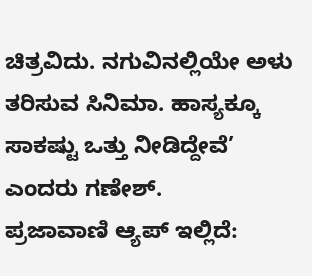ಚಿತ್ರವಿದು. ನಗುವಿನಲ್ಲಿಯೇ ಅಳು ತರಿಸುವ ಸಿನಿಮಾ. ಹಾಸ್ಯಕ್ಕೂ ಸಾಕಷ್ಟು ಒತ್ತು ನೀಡಿದ್ದೇವೆ’ ಎಂದರು ಗಣೇಶ್.
ಪ್ರಜಾವಾಣಿ ಆ್ಯಪ್ ಇಲ್ಲಿದೆ: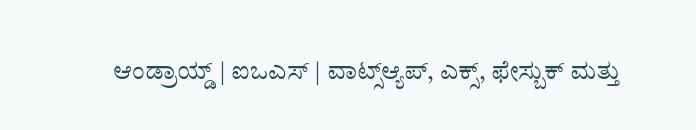ಆಂಡ್ರಾಯ್ಡ್ | ಐಒಎಸ್ | ವಾಟ್ಸ್ಆ್ಯಪ್, ಎಕ್ಸ್, ಫೇಸ್ಬುಕ್ ಮತ್ತು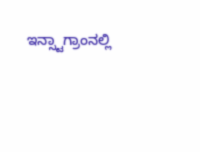ಇನ್ಸ್ಟಾಗ್ರಾಂನಲ್ಲಿ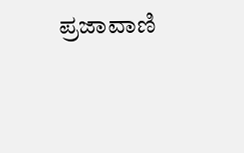ಪ್ರಜಾವಾಣಿ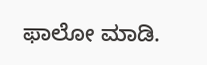ಫಾಲೋ ಮಾಡಿ.